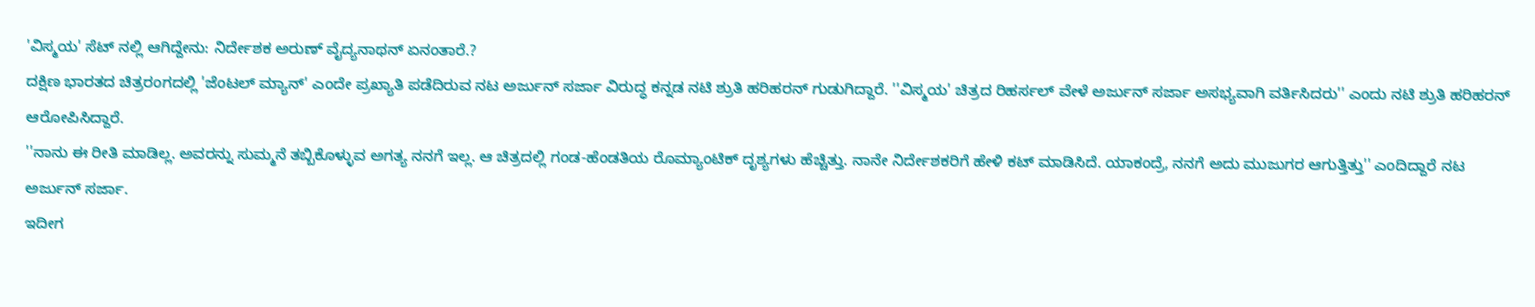'ವಿಸ್ಮಯ' ಸೆಟ್ ನಲ್ಲಿ ಆಗಿದ್ದೇನು: ನಿರ್ದೇಶಕ ಅರುಣ್ ವೈದ್ಯನಾಥನ್ ಏನಂತಾರೆ.?
ದಕ್ಷಿಣ ಭಾರತದ ಚಿತ್ರರಂಗದಲ್ಲಿ 'ಜೆಂಟಲ್ ಮ್ಯಾನ್' ಎಂದೇ ಪ್ರಖ್ಯಾತಿ ಪಡೆದಿರುವ ನಟ ಅರ್ಜುನ್ ಸರ್ಜಾ ವಿರುದ್ಧ ಕನ್ನಡ ನಟಿ ಶ್ರುತಿ ಹರಿಹರನ್ ಗುಡುಗಿದ್ದಾರೆ. ''ವಿಸ್ಮಯ' ಚಿತ್ರದ ರಿಹರ್ಸಲ್ ವೇಳೆ ಅರ್ಜುನ್ ಸರ್ಜಾ ಅಸಭ್ಯವಾಗಿ ವರ್ತಿಸಿದರು'' ಎಂದು ನಟಿ ಶ್ರುತಿ ಹರಿಹರನ್ ಆರೋಪಿಸಿದ್ದಾರೆ.
''ನಾನು ಈ ರೀತಿ ಮಾಡಿಲ್ಲ. ಅವರನ್ನು ಸುಮ್ಮನೆ ತಬ್ಬಿಕೊಳ್ಳುವ ಅಗತ್ಯ ನನಗೆ ಇಲ್ಲ. ಆ ಚಿತ್ರದಲ್ಲಿ ಗಂಡ-ಹೆಂಡತಿಯ ರೊಮ್ಯಾಂಟಿಕ್ ದೃಶ್ಯಗಳು ಹೆಚ್ಚಿತ್ತು. ನಾನೇ ನಿರ್ದೇಶಕರಿಗೆ ಹೇಳಿ ಕಟ್ ಮಾಡಿಸಿದೆ. ಯಾಕಂದ್ರೆ, ನನಗೆ ಅದು ಮುಜುಗರ ಆಗುತ್ತಿತ್ತು'' ಎಂದಿದ್ದಾರೆ ನಟ ಅರ್ಜುನ್ ಸರ್ಜಾ.
ಇದೀಗ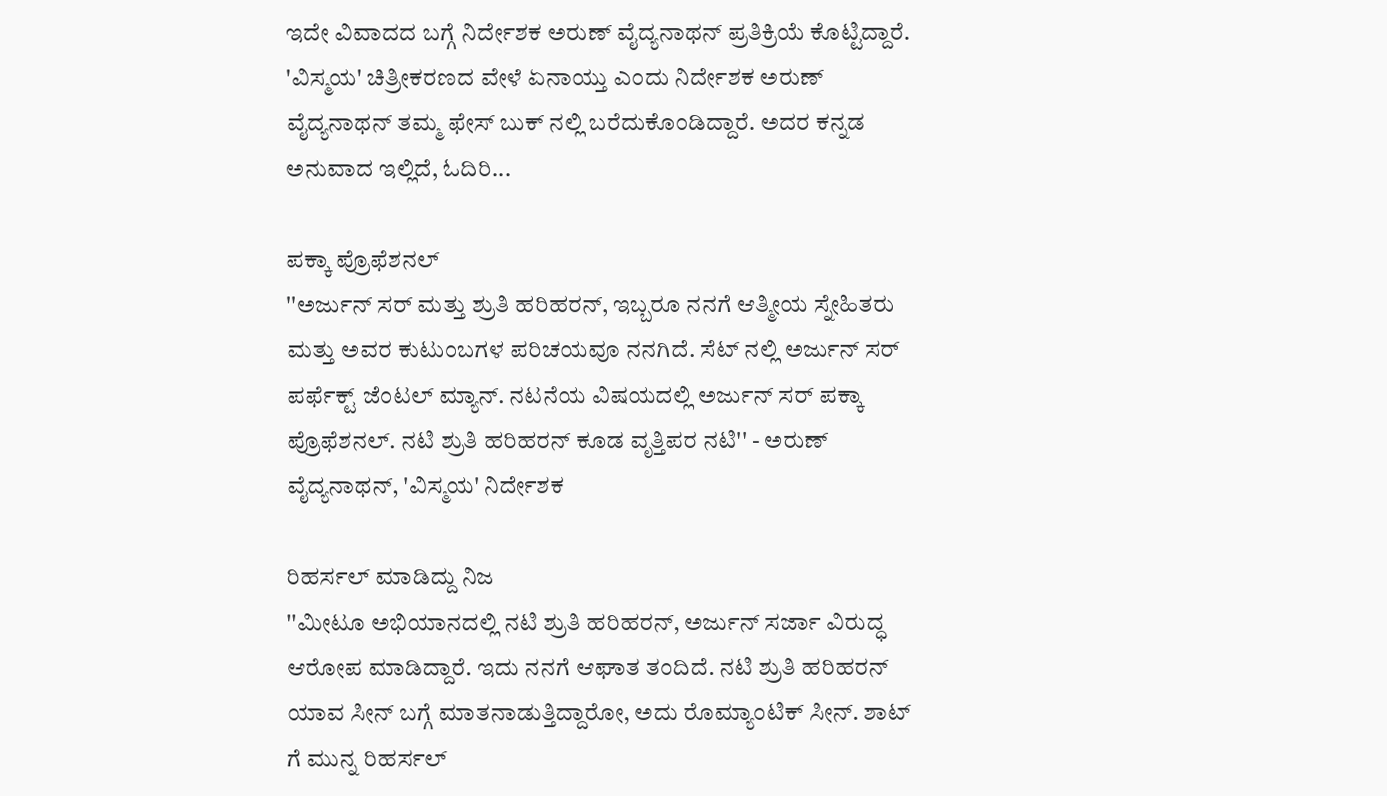ಇದೇ ವಿವಾದದ ಬಗ್ಗೆ ನಿರ್ದೇಶಕ ಅರುಣ್ ವೈದ್ಯನಾಥನ್ ಪ್ರತಿಕ್ರಿಯೆ ಕೊಟ್ಟಿದ್ದಾರೆ. 'ವಿಸ್ಮಯ' ಚಿತ್ರೀಕರಣದ ವೇಳೆ ಏನಾಯ್ತು ಎಂದು ನಿರ್ದೇಶಕ ಅರುಣ್ ವೈದ್ಯನಾಥನ್ ತಮ್ಮ ಫೇಸ್ ಬುಕ್ ನಲ್ಲಿ ಬರೆದುಕೊಂಡಿದ್ದಾರೆ. ಅದರ ಕನ್ನಡ ಅನುವಾದ ಇಲ್ಲಿದೆ, ಓದಿರಿ...

ಪಕ್ಕಾ ಪ್ರೊಫೆಶನಲ್
''ಅರ್ಜುನ್ ಸರ್ ಮತ್ತು ಶ್ರುತಿ ಹರಿಹರನ್, ಇಬ್ಬರೂ ನನಗೆ ಆತ್ಮೀಯ ಸ್ನೇಹಿತರು ಮತ್ತು ಅವರ ಕುಟುಂಬಗಳ ಪರಿಚಯವೂ ನನಗಿದೆ. ಸೆಟ್ ನಲ್ಲಿ ಅರ್ಜುನ್ ಸರ್ ಪರ್ಫೆಕ್ಟ್ ಜೆಂಟಲ್ ಮ್ಯಾನ್. ನಟನೆಯ ವಿಷಯದಲ್ಲಿ ಅರ್ಜುನ್ ಸರ್ ಪಕ್ಕಾ ಪ್ರೊಫೆಶನಲ್. ನಟಿ ಶ್ರುತಿ ಹರಿಹರನ್ ಕೂಡ ವೃತ್ತಿಪರ ನಟಿ'' - ಅರುಣ್ ವೈದ್ಯನಾಥನ್, 'ವಿಸ್ಮಯ' ನಿರ್ದೇಶಕ

ರಿಹರ್ಸಲ್ ಮಾಡಿದ್ದು ನಿಜ
''ಮೀಟೂ ಅಭಿಯಾನದಲ್ಲಿ ನಟಿ ಶ್ರುತಿ ಹರಿಹರನ್, ಅರ್ಜುನ್ ಸರ್ಜಾ ವಿರುದ್ಧ ಆರೋಪ ಮಾಡಿದ್ದಾರೆ. ಇದು ನನಗೆ ಆಘಾತ ತಂದಿದೆ. ನಟಿ ಶ್ರುತಿ ಹರಿಹರನ್ ಯಾವ ಸೀನ್ ಬಗ್ಗೆ ಮಾತನಾಡುತ್ತಿದ್ದಾರೋ, ಅದು ರೊಮ್ಯಾಂಟಿಕ್ ಸೀನ್. ಶಾಟ್ ಗೆ ಮುನ್ನ ರಿಹರ್ಸಲ್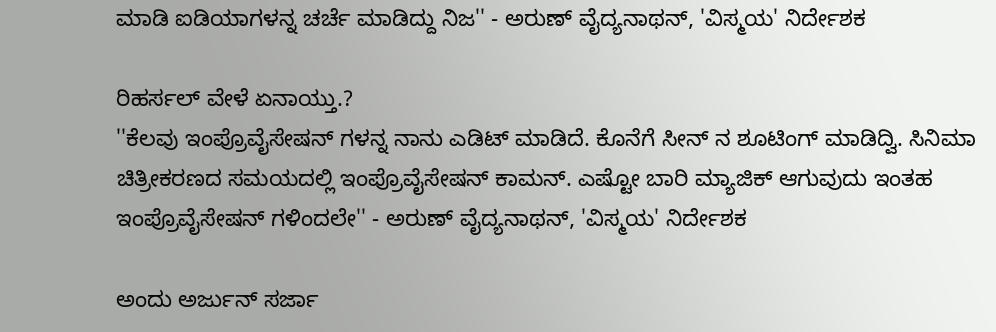ಮಾಡಿ ಐಡಿಯಾಗಳನ್ನ ಚರ್ಚೆ ಮಾಡಿದ್ದು ನಿಜ'' - ಅರುಣ್ ವೈದ್ಯನಾಥನ್, 'ವಿಸ್ಮಯ' ನಿರ್ದೇಶಕ

ರಿಹರ್ಸಲ್ ವೇಳೆ ಏನಾಯ್ತು.?
''ಕೆಲವು ಇಂಪ್ರೊವೈಸೇಷನ್ ಗಳನ್ನ ನಾನು ಎಡಿಟ್ ಮಾಡಿದೆ. ಕೊನೆಗೆ ಸೀನ್ ನ ಶೂಟಿಂಗ್ ಮಾಡಿದ್ವಿ. ಸಿನಿಮಾ ಚಿತ್ರೀಕರಣದ ಸಮಯದಲ್ಲಿ ಇಂಪ್ರೊವೈಸೇಷನ್ ಕಾಮನ್. ಎಷ್ಟೋ ಬಾರಿ ಮ್ಯಾಜಿಕ್ ಆಗುವುದು ಇಂತಹ ಇಂಪ್ರೊವೈಸೇಷನ್ ಗಳಿಂದಲೇ'' - ಅರುಣ್ ವೈದ್ಯನಾಥನ್, 'ವಿಸ್ಮಯ' ನಿರ್ದೇಶಕ

ಅಂದು ಅರ್ಜುನ್ ಸರ್ಜಾ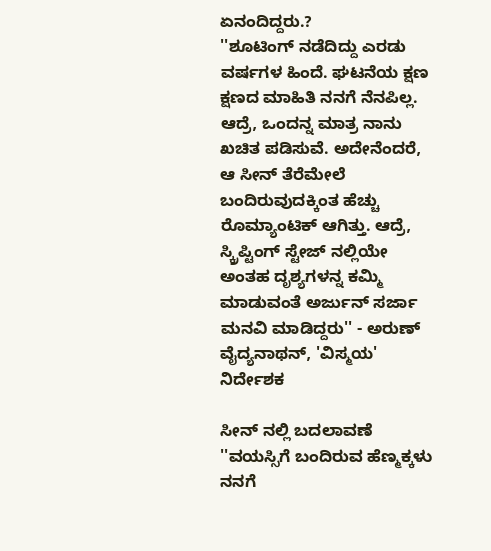ಏನಂದಿದ್ದರು.?
''ಶೂಟಿಂಗ್ ನಡೆದಿದ್ದು ಎರಡು ವರ್ಷಗಳ ಹಿಂದೆ. ಘಟನೆಯ ಕ್ಷಣ ಕ್ಷಣದ ಮಾಹಿತಿ ನನಗೆ ನೆನಪಿಲ್ಲ. ಆದ್ರೆ, ಒಂದನ್ನ ಮಾತ್ರ ನಾನು ಖಚಿತ ಪಡಿಸುವೆ. ಅದೇನೆಂದರೆ, ಆ ಸೀನ್ ತೆರೆಮೇಲೆ ಬಂದಿರುವುದಕ್ಕಿಂತ ಹೆಚ್ಚು ರೊಮ್ಯಾಂಟಿಕ್ ಆಗಿತ್ತು. ಆದ್ರೆ, ಸ್ಕ್ರಿಪ್ಟಿಂಗ್ ಸ್ಟೇಜ್ ನಲ್ಲಿಯೇ ಅಂತಹ ದೃಶ್ಯಗಳನ್ನ ಕಮ್ಮಿ ಮಾಡುವಂತೆ ಅರ್ಜುನ್ ಸರ್ಜಾ ಮನವಿ ಮಾಡಿದ್ದರು'' - ಅರುಣ್ ವೈದ್ಯನಾಥನ್, 'ವಿಸ್ಮಯ' ನಿರ್ದೇಶಕ

ಸೀನ್ ನಲ್ಲಿ ಬದಲಾವಣೆ
''ವಯಸ್ಸಿಗೆ ಬಂದಿರುವ ಹೆಣ್ಮಕ್ಕಳು ನನಗೆ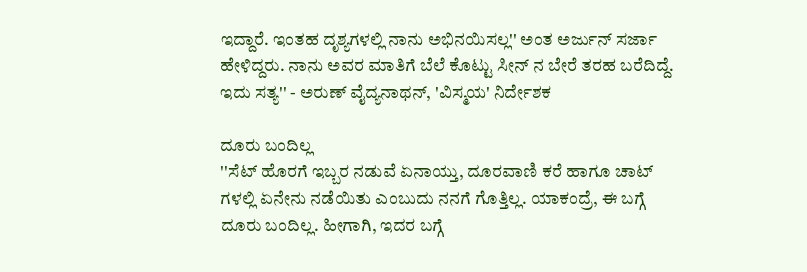ಇದ್ದಾರೆ. ಇಂತಹ ದೃಶ್ಯಗಳಲ್ಲಿ ನಾನು ಅಭಿನಯಿಸಲ್ಲ'' ಅಂತ ಅರ್ಜುನ್ ಸರ್ಜಾ ಹೇಳಿದ್ದರು. ನಾನು ಅವರ ಮಾತಿಗೆ ಬೆಲೆ ಕೊಟ್ಟು ಸೀನ್ ನ ಬೇರೆ ತರಹ ಬರೆದಿದ್ದೆ. ಇದು ಸತ್ಯ'' - ಅರುಣ್ ವೈದ್ಯನಾಥನ್, 'ವಿಸ್ಮಯ' ನಿರ್ದೇಶಕ

ದೂರು ಬಂದಿಲ್ಲ
''ಸೆಟ್ ಹೊರಗೆ ಇಬ್ಬರ ನಡುವೆ ಏನಾಯ್ತು, ದೂರವಾಣಿ ಕರೆ ಹಾಗೂ ಚಾಟ್ ಗಳಲ್ಲಿ ಏನೇನು ನಡೆಯಿತು ಎಂಬುದು ನನಗೆ ಗೊತ್ತಿಲ್ಲ. ಯಾಕಂದ್ರೆ, ಈ ಬಗ್ಗೆ ದೂರು ಬಂದಿಲ್ಲ. ಹೀಗಾಗಿ, ಇದರ ಬಗ್ಗೆ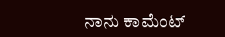ನಾನು ಕಾಮೆಂಟ್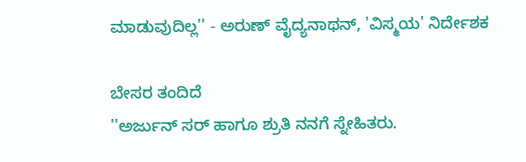ಮಾಡುವುದಿಲ್ಲ'' - ಅರುಣ್ ವೈದ್ಯನಾಥನ್, 'ವಿಸ್ಮಯ' ನಿರ್ದೇಶಕ

ಬೇಸರ ತಂದಿದೆ
''ಅರ್ಜುನ್ ಸರ್ ಹಾಗೂ ಶ್ರುತಿ ನನಗೆ ಸ್ನೇಹಿತರು.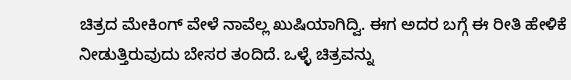ಚಿತ್ರದ ಮೇಕಿಂಗ್ ವೇಳೆ ನಾವೆಲ್ಲ ಖುಷಿಯಾಗಿದ್ವಿ. ಈಗ ಅದರ ಬಗ್ಗೆ ಈ ರೀತಿ ಹೇಳಿಕೆ ನೀಡುತ್ತಿರುವುದು ಬೇಸರ ತಂದಿದೆ. ಒಳ್ಳೆ ಚಿತ್ರವನ್ನು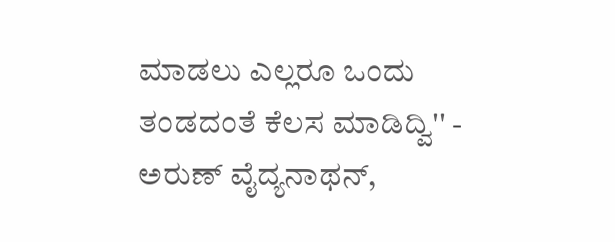ಮಾಡಲು ಎಲ್ಲರೂ ಒಂದು ತಂಡದಂತೆ ಕೆಲಸ ಮಾಡಿದ್ವಿ'' - ಅರುಣ್ ವೈದ್ಯನಾಥನ್,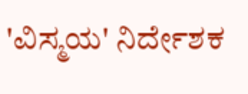'ವಿಸ್ಮಯ' ನಿರ್ದೇಶಕ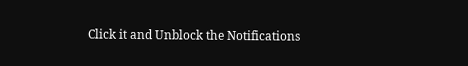Click it and Unblock the Notifications